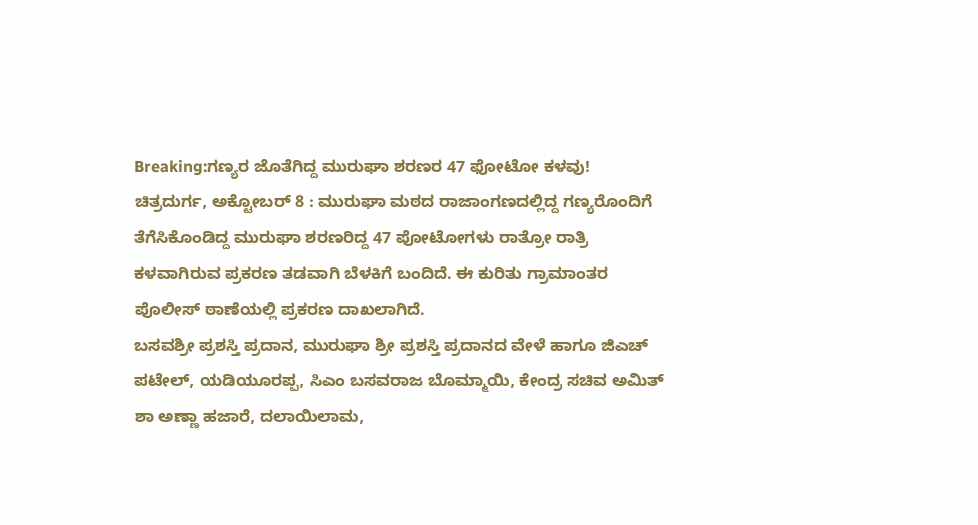Breaking:ಗಣ್ಯರ ಜೊತೆಗಿದ್ದ ಮುರುಘಾ ಶರಣರ 47 ಫೋಟೋ ಕಳವು!
ಚಿತ್ರದುರ್ಗ, ಅಕ್ಟೋಬರ್ 8 : ಮುರುಘಾ ಮಠದ ರಾಜಾಂಗಣದಲ್ಲಿದ್ದ ಗಣ್ಯರೊಂದಿಗೆ ತೆಗೆಸಿಕೊಂಡಿದ್ದ ಮುರುಘಾ ಶರಣರಿದ್ದ 47 ಪೋಟೋಗಳು ರಾತ್ರೋ ರಾತ್ರಿ ಕಳವಾಗಿರುವ ಪ್ರಕರಣ ತಡವಾಗಿ ಬೆಳಕಿಗೆ ಬಂದಿದೆ. ಈ ಕುರಿತು ಗ್ರಾಮಾಂತರ ಪೊಲೀಸ್ ಠಾಣೆಯಲ್ಲಿ ಪ್ರಕರಣ ದಾಖಲಾಗಿದೆ.
ಬಸವಶ್ರೀ ಪ್ರಶಸ್ತಿ ಪ್ರದಾನ, ಮುರುಘಾ ಶ್ರೀ ಪ್ರಶಸ್ತಿ ಪ್ರದಾನದ ವೇಳೆ ಹಾಗೂ ಜಿಎಚ್ ಪಟೇಲ್, ಯಡಿಯೂರಪ್ಪ, ಸಿಎಂ ಬಸವರಾಜ ಬೊಮ್ಮಾಯಿ, ಕೇಂದ್ರ ಸಚಿವ ಅಮಿತ್ ಶಾ ಅಣ್ಣಾ ಹಜಾರೆ, ದಲಾಯಿಲಾಮ,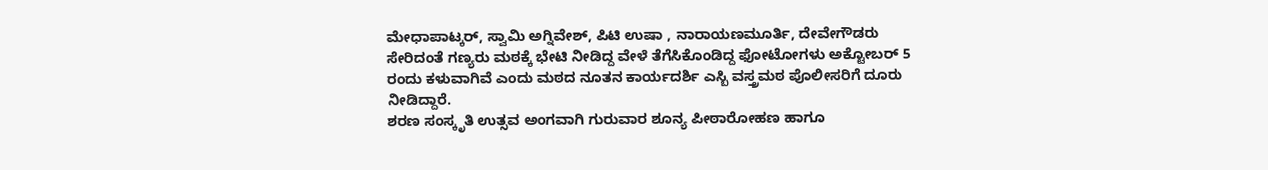ಮೇಧಾಪಾಟ್ಕರ್, ಸ್ವಾಮಿ ಅಗ್ನಿವೇಶ್, ಪಿಟಿ ಉಷಾ , ನಾರಾಯಣಮೂರ್ತಿ, ದೇವೇಗೌಡರು ಸೇರಿದಂತೆ ಗಣ್ಯರು ಮಠಕ್ಕೆ ಭೇಟಿ ನೀಡಿದ್ದ ವೇಳೆ ತೆಗೆಸಿಕೊಂಡಿದ್ದ ಫೋಟೋಗಳು ಅಕ್ಟೋಬರ್ 5 ರಂದು ಕಳುವಾಗಿವೆ ಎಂದು ಮಠದ ನೂತನ ಕಾರ್ಯದರ್ಶಿ ಎಸ್ಬಿ ವಸ್ತ್ರಮಠ ಪೊಲೀಸರಿಗೆ ದೂರು ನೀಡಿದ್ದಾರೆ.
ಶರಣ ಸಂಸ್ಕೃತಿ ಉತ್ಸವ ಅಂಗವಾಗಿ ಗುರುವಾರ ಶೂನ್ಯ ಪೀಠಾರೋಹಣ ಹಾಗೂ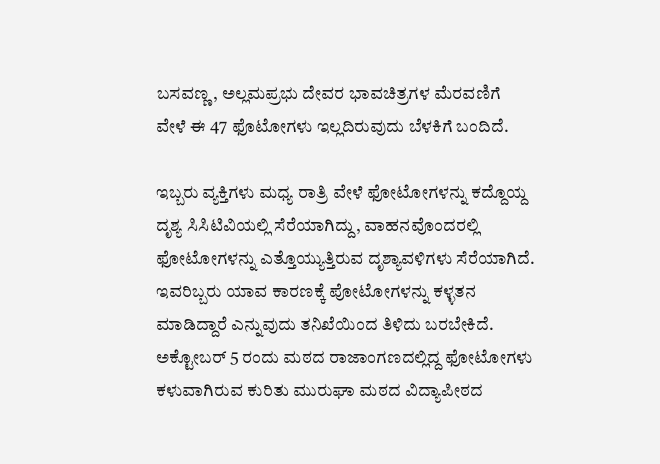ಬಸವಣ್ಣ, ಅಲ್ಲಮಪ್ರಭು ದೇವರ ಭಾವಚಿತ್ರಗಳ ಮೆರವಣಿಗೆ ವೇಳೆ ಈ 47 ಫೊಟೋಗಳು ಇಲ್ಲದಿರುವುದು ಬೆಳಕಿಗೆ ಬಂದಿದೆ.

ಇಬ್ಬರು ವ್ಯಕ್ತಿಗಳು ಮಧ್ಯ ರಾತ್ರಿ ವೇಳೆ ಫೋಟೋಗಳನ್ನು ಕದ್ದೊಯ್ದ ದೃಶ್ಯ ಸಿಸಿಟಿವಿಯಲ್ಲಿ ಸೆರೆಯಾಗಿದ್ದು, ವಾಹನವೊಂದರಲ್ಲಿ ಫೋಟೋಗಳನ್ನು ಎತ್ತೊಯ್ಯುತ್ತಿರುವ ದೃಶ್ಯಾವಳಿಗಳು ಸೆರೆಯಾಗಿದೆ. ಇವರಿಬ್ಬರು ಯಾವ ಕಾರಣಕ್ಕೆ ಪೋಟೋಗಳನ್ನು ಕಳ್ಳತನ ಮಾಡಿದ್ದಾರೆ ಎನ್ನುವುದು ತನಿಖೆಯಿಂದ ತಿಳಿದು ಬರಬೇಕಿದೆ.
ಅಕ್ಟೋಬರ್ 5 ರಂದು ಮಠದ ರಾಜಾಂಗಣದಲ್ಲಿದ್ದ ಫೋಟೋಗಳು ಕಳುವಾಗಿರುವ ಕುರಿತು ಮುರುಘಾ ಮಠದ ವಿದ್ಯಾಪೀಠದ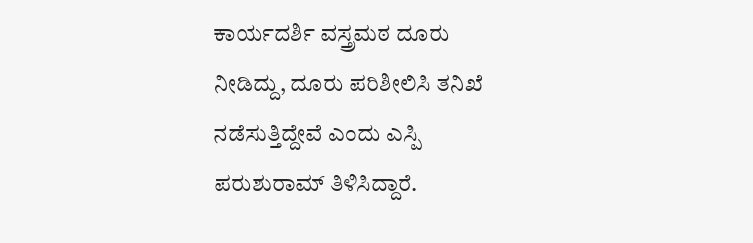ಕಾರ್ಯದರ್ಶಿ ವಸ್ತ್ರಮಠ ದೂರು ನೀಡಿದ್ದು, ದೂರು ಪರಿಶೀಲಿಸಿ ತನಿಖೆ ನಡೆಸುತ್ತಿದ್ದೇವೆ ಎಂದು ಎಸ್ಪಿ ಪರುಶುರಾಮ್ ತಿಳಿಸಿದ್ದಾರೆ.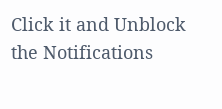Click it and Unblock the Notifications